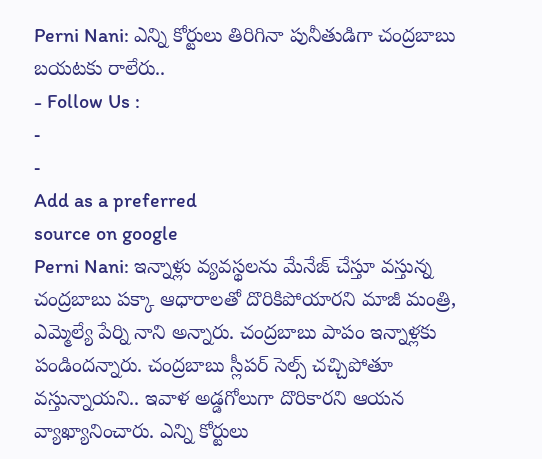Perni Nani: ఎన్ని కోర్టులు తిరిగినా పునీతుడిగా చంద్రబాబు బయటకు రాలేరు..
- Follow Us :
-
-
Add as a preferred
source on google
Perni Nani: ఇన్నాళ్లు వ్యవస్థలను మేనేజ్ చేస్తూ వస్తున్న చంద్రబాబు పక్కా ఆధారాలతో దొరికిపోయారని మాజీ మంత్రి, ఎమ్మెల్యే పేర్ని నాని అన్నారు. చంద్రబాబు పాపం ఇన్నాళ్లకు పండిందన్నారు. చంద్రబాబు స్లీపర్ సెల్స్ చచ్చిపోతూ వస్తున్నాయని.. ఇవాళ అడ్డగోలుగా దొరికారని ఆయన వ్యాఖ్యానించారు. ఎన్ని కోర్టులు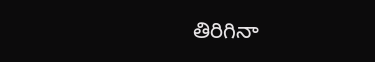తిరిగినా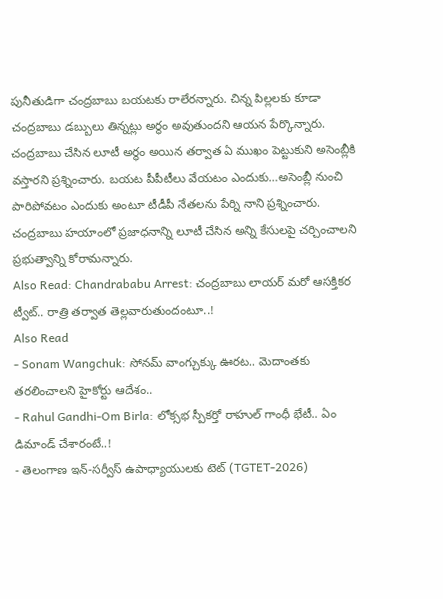పునీతుడిగా చంద్రబాబు బయటకు రాలేరన్నారు. చిన్న పిల్లలకు కూడా చంద్రబాబు డబ్బులు తిన్నట్లు అర్థం అవుతుందని ఆయన పేర్కొన్నారు. చంద్రబాబు చేసిన లూటీ అర్థం అయిన తర్వాత ఏ ముఖం పెట్టుకుని అసెంబ్లీకి వస్తారని ప్రశ్నించారు. బయట పీపీటీలు వేయటం ఎందుకు…అసెంబ్లీ నుంచి పారిపోవటం ఎందుకు అంటూ టీడీపీ నేతలను పేర్ని నాని ప్రశ్నించారు. చంద్రబాబు హయాంలో ప్రజాధనాన్ని లూటీ చేసిన అన్ని కేసులపై చర్చించాలని ప్రభుత్వాన్ని కోరామన్నారు.
Also Read: Chandrababu Arrest: చంద్రబాబు లాయర్ మరో ఆసక్తికర ట్వీట్.. రాత్రి తర్వాత తెల్లవారుతుందంటూ..!
Also Read
- Sonam Wangchuk: సోనమ్ వాంగ్చుక్కు ఊరట.. మెదాంతకు తరలించాలని హైకోర్టు ఆదేశం..
- Rahul Gandhi-Om Birla: లోక్సభ స్పీకర్తో రాహుల్ గాంధీ భేటీ.. ఏం డిమాండ్ చేశారంటే..!
- తెలంగాణ ఇన్-సర్వీస్ ఉపాధ్యాయులకు టెట్ (TGTET-2026)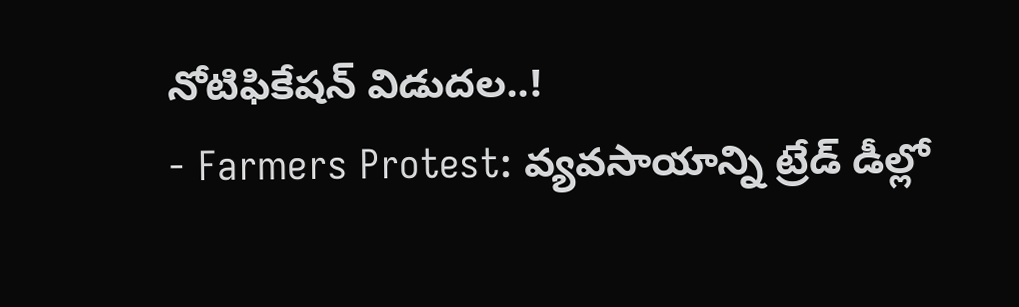నోటిఫికేషన్ విడుదల..!
- Farmers Protest: వ్యవసాయాన్ని ట్రేడ్ డీల్లో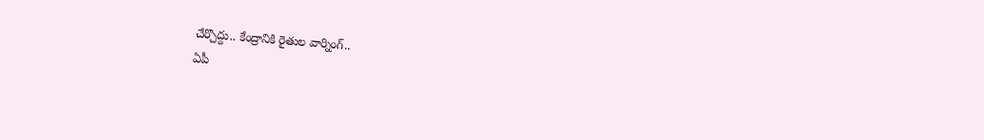చేర్చొద్దు.. కేంద్రానికి రైతుల వార్నింగ్..
ఏపీ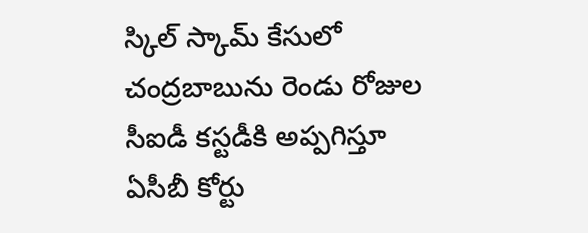స్కిల్ స్కామ్ కేసులో చంద్రబాబును రెండు రోజుల సీఐడీ కస్టడీకి అప్పగిస్తూ ఏసీబీ కోర్టు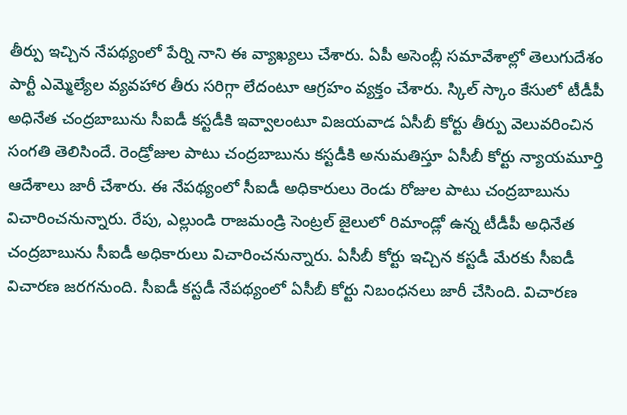తీర్పు ఇచ్చిన నేపథ్యంలో పేర్ని నాని ఈ వ్యాఖ్యలు చేశారు. ఏపీ అసెంబ్లీ సమావేశాల్లో తెలుగుదేశం పార్టీ ఎమ్మెల్యేల వ్యవహార తీరు సరిగ్గా లేదంటూ ఆగ్రహం వ్యక్తం చేశారు. స్కిల్ స్కాం కేసులో టీడీపీ అధినేత చంద్రబాబును సీఐడీ కస్టడీకి ఇవ్వాలంటూ విజయవాడ ఏసీబీ కోర్టు తీర్పు వెలువరించిన సంగతి తెలిసిందే. రెండ్రోజుల పాటు చంద్రబాబును కస్టడీకి అనుమతిస్తూ ఏసీబీ కోర్టు న్యాయమూర్తి ఆదేశాలు జారీ చేశారు. ఈ నేపథ్యంలో సీఐడీ అధికారులు రెండు రోజుల పాటు చంద్రబాబును విచారించనున్నారు. రేపు, ఎల్లుండి రాజమండ్రి సెంట్రల్ జైలులో రిమాండ్లో ఉన్న టీడీపీ అధినేత చంద్రబాబును సీఐడీ అధికారులు విచారించనున్నారు. ఏసీబీ కోర్టు ఇచ్చిన కస్టడీ మేరకు సీఐడీ విచారణ జరగనుంది. సీఐడీ కస్టడీ నేపథ్యంలో ఏసీబీ కోర్టు నిబంధనలు జారీ చేసింది. విచారణ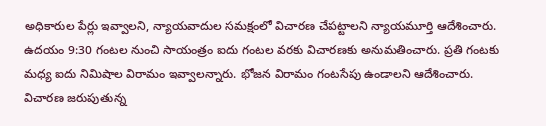అధికారుల పేర్లు ఇవ్వాలని, న్యాయవాదుల సమక్షంలో విచారణ చేపట్టాలని న్యాయమూర్తి ఆదేశించారు. ఉదయం 9:30 గంటల నుంచి సాయంత్రం ఐదు గంటల వరకు విచారణకు అనుమతించారు. ప్రతి గంటకు మధ్య ఐదు నిమిషాల విరామం ఇవ్వాలన్నారు. భోజన విరామం గంటసేపు ఉండాలని ఆదేశించారు. విచారణ జరుపుతున్న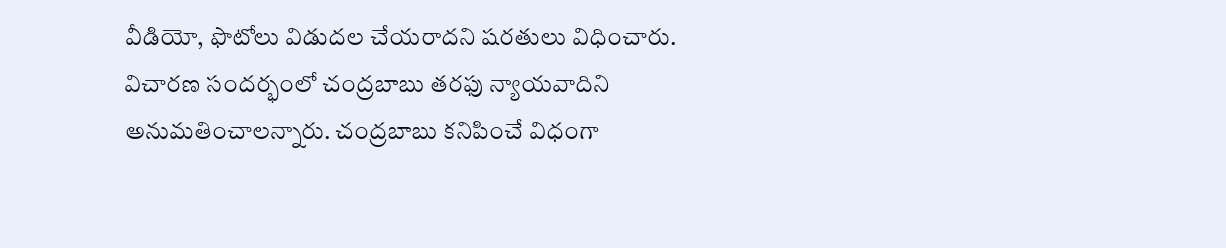వీడియో, ఫొటోలు విడుదల చేయరాదని షరతులు విధించారు. విచారణ సందర్భంలో చంద్రబాబు తరఫు న్యాయవాదిని అనుమతించాలన్నారు. చంద్రబాబు కనిపించే విధంగా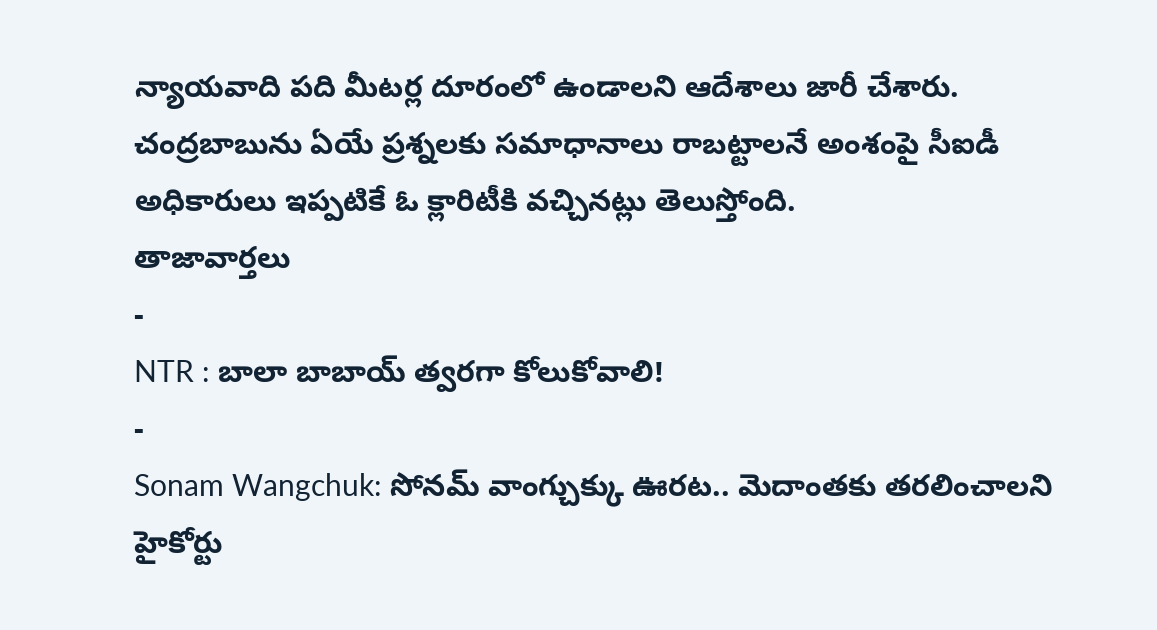న్యాయవాది పది మీటర్ల దూరంలో ఉండాలని ఆదేశాలు జారీ చేశారు. చంద్రబాబును ఏయే ప్రశ్నలకు సమాధానాలు రాబట్టాలనే అంశంపై సీఐడీ అధికారులు ఇప్పటికే ఓ క్లారిటీకి వచ్చినట్లు తెలుస్తోంది.
తాజావార్తలు
-
NTR : బాలా బాబాయ్ త్వరగా కోలుకోవాలి!
-
Sonam Wangchuk: సోనమ్ వాంగ్చుక్కు ఊరట.. మెదాంతకు తరలించాలని హైకోర్టు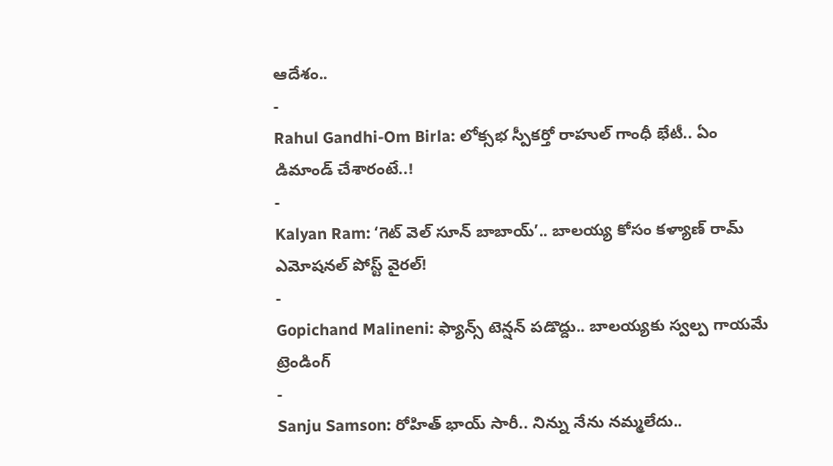ఆదేశం..
-
Rahul Gandhi-Om Birla: లోక్సభ స్పీకర్తో రాహుల్ గాంధీ భేటీ.. ఏం డిమాండ్ చేశారంటే..!
-
Kalyan Ram: ‘గెట్ వెల్ సూన్ బాబాయ్’.. బాలయ్య కోసం కళ్యాణ్ రామ్ ఎమోషనల్ పోస్ట్ వైరల్!
-
Gopichand Malineni: ఫ్యాన్స్ టెన్షన్ పడొద్దు.. బాలయ్యకు స్వల్ప గాయమే
ట్రెండింగ్
-
Sanju Samson: రోహిత్ భాయ్ సారీ.. నిన్ను నేను నమ్మలేదు..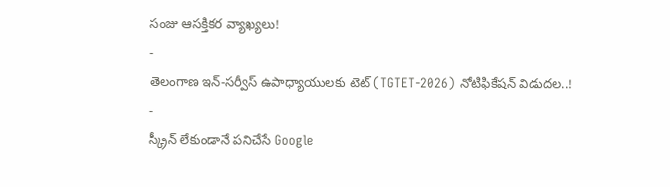సంజు ఆసక్తికర వ్యాఖ్యలు!
-
తెలంగాణ ఇన్-సర్వీస్ ఉపాధ్యాయులకు టెట్ (TGTET-2026) నోటిఫికేషన్ విడుదల..!
-
స్క్రీన్ లేకుండానే పనిచేసే Google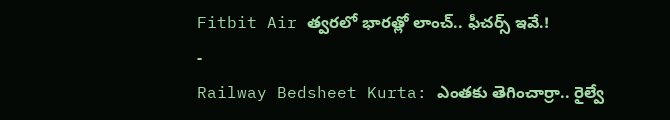Fitbit Air త్వరలో భారత్లో లాంచ్.. ఫీచర్స్ ఇవే.!
-
Railway Bedsheet Kurta: ఎంతకు తెగించార్రా.. రైల్వే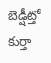బెడ్షీట్తో కుర్తా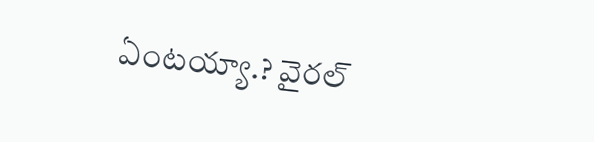ఏంటయ్యా.? వైరల్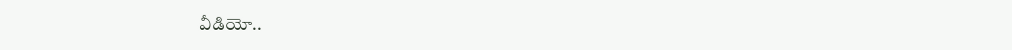వీడియో..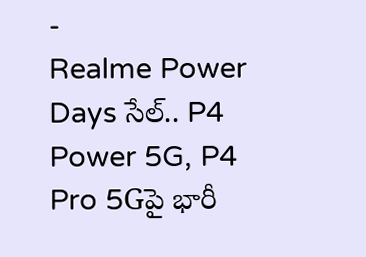-
Realme Power Days సేల్.. P4 Power 5G, P4 Pro 5Gపై భారీ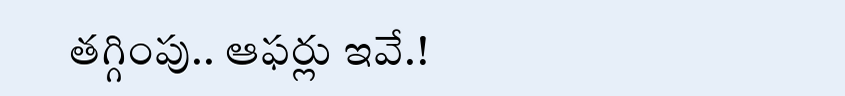తగ్గింపు.. ఆఫర్లు ఇవే.!